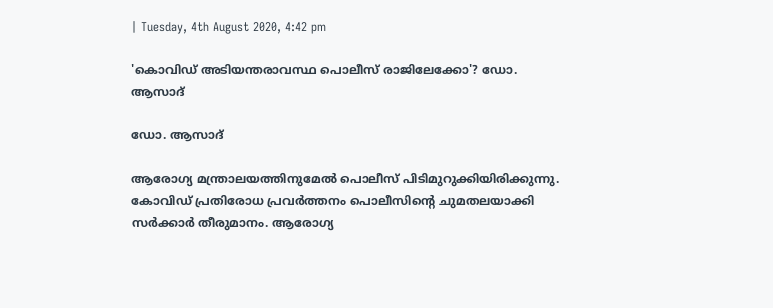| Tuesday, 4th August 2020, 4:42 pm

'കൊവിഡ് അടിയന്തരാവസ്ഥ പൊലീസ് രാജിലേക്കോ'? ഡോ. ആസാദ്

ഡോ. ആസാദ്

ആരോഗ്യ മന്ത്രാലയത്തിനുമേല്‍ പൊലീസ് പിടിമുറുക്കിയിരിക്കുന്നു. കോവിഡ് പ്രതിരോധ പ്രവര്‍ത്തനം പൊലീസിന്റെ ചുമതലയാക്കി സര്‍ക്കാര്‍ തീരുമാനം. ആരോഗ്യ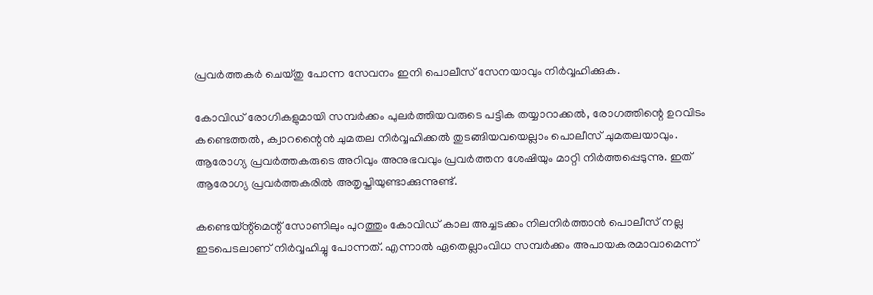പ്രവര്‍ത്തകര്‍ ചെയ്തു പോന്ന സേവനം ഇനി പൊലീസ് സേനയാവും നിര്‍വ്വഹിക്കുക.

കോവിഡ് രോഗികളുമായി സമ്പര്‍ക്കം പുലര്‍ത്തിയവരുടെ പട്ടിക തയ്യാറാക്കല്‍, രോഗത്തിന്റെ ഉറവിടം കണ്ടെത്തല്‍, ക്വാറന്റൈന്‍ ചുമതല നിര്‍വ്വഹിക്കല്‍ തുടങ്ങിയവയെല്ലാം പൊലീസ് ചുമതലയാവും. ആരോഗ്യ പ്രവര്‍ത്തകരുടെ അറിവും അനുഭവവും പ്രവര്‍ത്തന ശേഷിയും മാറ്റി നിര്‍ത്തപ്പെടുന്നു. ഇത് ആരോഗ്യ പ്രവര്‍ത്തകരില്‍ അതൃപ്തിയുണ്ടാക്കുന്നുണ്ട്.

കണ്ടെയ്ന്റ്‌മെന്റ് സോണിലും പുറത്തും കോവിഡ് കാല അച്ചടക്കം നിലനിര്‍ത്താന്‍ പൊലീസ് നല്ല ഇടപെടലാണ് നിര്‍വ്വഹിച്ചു പോന്നത്. എന്നാല്‍ ഏതെല്ലാംവിധ സമ്പര്‍ക്കം അപായകരമാവാമെന്ന്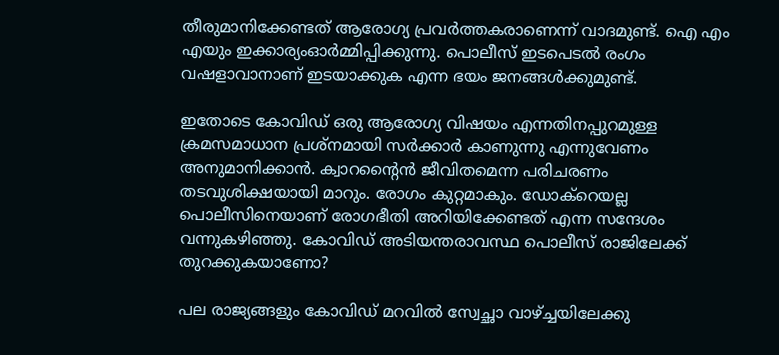തീരുമാനിക്കേണ്ടത് ആരോഗ്യ പ്രവര്‍ത്തകരാണെന്ന് വാദമുണ്ട്. ഐ എം എയും ഇക്കാര്യംഓര്‍മ്മിപ്പിക്കുന്നു. പൊലീസ് ഇടപെടല്‍ രംഗം വഷളാവാനാണ് ഇടയാക്കുക എന്ന ഭയം ജനങ്ങള്‍ക്കുമുണ്ട്.

ഇതോടെ കോവിഡ് ഒരു ആരോഗ്യ വിഷയം എന്നതിനപ്പുറമുള്ള ക്രമസമാധാന പ്രശ്‌നമായി സര്‍ക്കാര്‍ കാണുന്നു എന്നുവേണം അനുമാനിക്കാന്‍. ക്വാറന്റൈന്‍ ജീവിതമെന്ന പരിചരണം തടവുശിക്ഷയായി മാറും. രോഗം കുറ്റമാകും. ഡോക്‌റെയല്ല പൊലീസിനെയാണ് രോഗഭീതി അറിയിക്കേണ്ടത് എന്ന സന്ദേശം വന്നുകഴിഞ്ഞു. കോവിഡ് അടിയന്തരാവസ്ഥ പൊലീസ് രാജിലേക്ക് തുറക്കുകയാണോ?

പല രാജ്യങ്ങളും കോവിഡ് മറവില്‍ സ്വേച്ഛാ വാഴ്ച്ചയിലേക്കു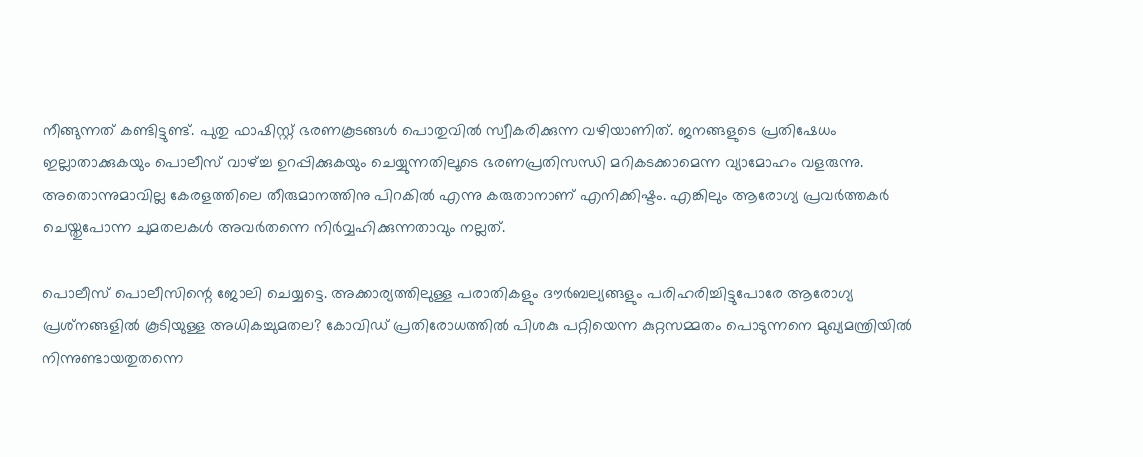നീങ്ങുന്നത് കണ്ടിട്ടുണ്ട്. പുതു ഫാഷിസ്റ്റ് ഭരണകൂടങ്ങള്‍ പൊതുവില്‍ സ്വീകരിക്കുന്ന വഴിയാണിത്. ജനങ്ങളുടെ പ്രതിഷേധം ഇല്ലാതാക്കുകയും പൊലീസ് വാഴ്ച്ച ഉറപ്പിക്കുകയും ചെയ്യുന്നതിലൂടെ ഭരണപ്രതിസന്ധി മറികടക്കാമെന്ന വ്യാമോഹം വളരുന്നു. അതൊന്നുമാവില്ല കേരളത്തിലെ തീരുമാനത്തിനു പിറകില്‍ എന്നു കരുതാനാണ് എനിക്കിഷ്ടം. എങ്കിലും ആരോഗ്യ പ്രവര്‍ത്തകര്‍ ചെയ്തുപോന്ന ചുമതലകള്‍ അവര്‍തന്നെ നിര്‍വ്വഹിക്കുന്നതാവും നല്ലത്.

പൊലീസ് പൊലീസിന്റെ ജോലി ചെയ്യട്ടെ. അക്കാര്യത്തിലുള്ള പരാതികളും ദൗര്‍ബല്യങ്ങളും പരിഹരിച്ചിട്ടുപോരേ ആരോഗ്യ പ്രശ്‌നങ്ങളില്‍ കൂടിയുള്ള അധികച്ചുമതല? കോവിഡ് പ്രതിരോധത്തില്‍ പിശകു പറ്റിയെന്ന കുറ്റസമ്മതം പൊടുന്നനെ മുഖ്യമന്ത്രിയില്‍ നിന്നുണ്ടായതുതന്നെ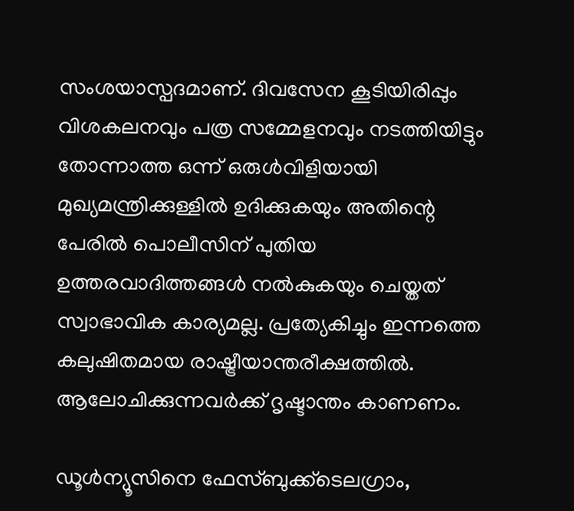സംശയാസ്പദമാണ്. ദിവസേന കൂടിയിരിപ്പും വിശകലനവും പത്ര സമ്മേളനവും നടത്തിയിട്ടും തോന്നാത്ത ഒന്ന് ഒരുള്‍വിളിയായി മുഖ്യമന്ത്രിക്കുള്ളില്‍ ഉദിക്കുകയും അതിന്റെ പേരില്‍ പൊലീസിന് പുതിയ ഉത്തരവാദിത്തങ്ങള്‍ നല്‍കുകയും ചെയ്തത് സ്വാഭാവിക കാര്യമല്ല. പ്രത്യേകിച്ചും ഇന്നത്തെ കലുഷിതമായ രാഷ്ട്രീയാന്തരീക്ഷത്തില്‍. ആലോചിക്കുന്നവര്‍ക്ക് ദൃഷ്ടാന്തം കാണണം.

ഡൂള്‍ന്യൂസിനെ ഫേസ്ബുക്ക്ടെലഗ്രാം,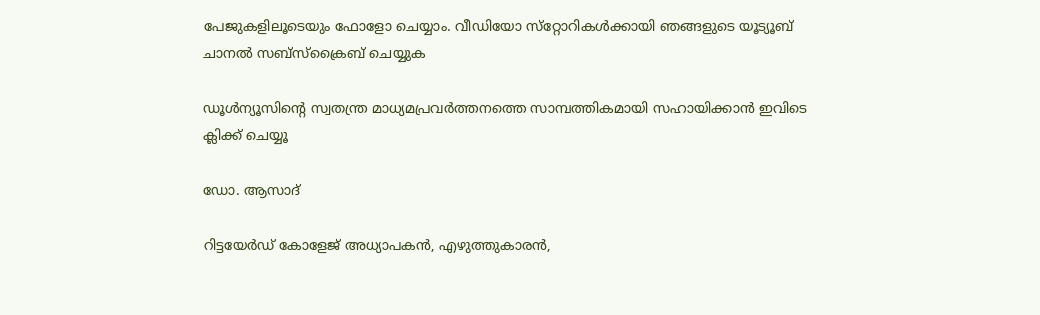പേജുകളിലൂടെയും ഫോളോ ചെയ്യാം. വീഡിയോ സ്‌റ്റോറികള്‍ക്കായി ഞങ്ങളുടെ യൂട്യൂബ് ചാനല്‍ സബ്‌സ്‌ക്രൈബ് ചെയ്യുക

ഡൂള്‍ന്യൂസിന്റെ സ്വതന്ത്ര മാധ്യമപ്രവര്‍ത്തനത്തെ സാമ്പത്തികമായി സഹായിക്കാന്‍ ഇവിടെ ക്ലിക്ക് ചെയ്യൂ

ഡോ. ആസാദ്

റിട്ടയേര്‍ഡ് കോളേജ് അധ്യാപകന്‍, എഴുത്തുകാരന്‍,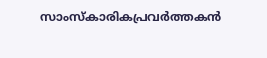സാംസ്കാരികപ്രവർത്തകന്‍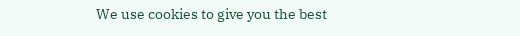We use cookies to give you the best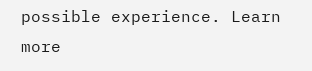possible experience. Learn more